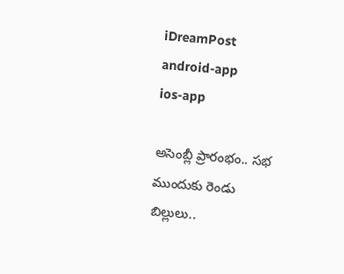iDreamPost
android-app
ios-app

అసెంబ్లీ ప్రారంభం.. సభ ముందుకు రెండు బిల్లులు..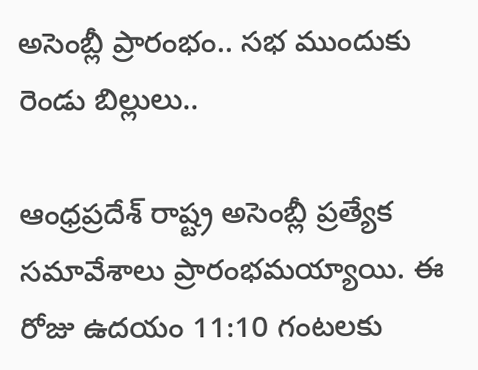అసెంబ్లీ ప్రారంభం.. సభ ముందుకు రెండు బిల్లులు..

ఆంధ్రప్రదేశ్‌ రాష్ట్ర అసెంబ్లీ ప్రత్యేక సమావేశాలు ప్రారంభమయ్యాయి. ఈ రోజు ఉదయం 11:10 గంటలకు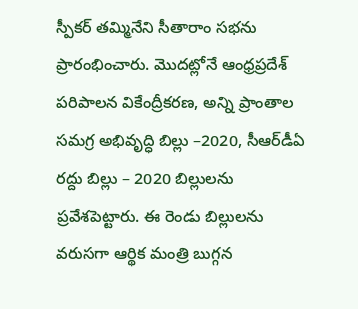స్పీకర్‌ తమ్మినేని సీతారాం సభను ప్రారంభించారు. మొదట్లోనే ఆంధ్రప్రదేశ్‌ పరిపాలన వికేంద్రీకరణ, అన్ని ప్రాంతాల సమగ్ర అభివృద్ధి బిల్లు –2020, సీఆర్‌డీఏ రద్దు బిల్లు – 2020 బిల్లులను ప్రవేశపెట్టారు. ఈ రెండు బిల్లులను వరుసగా ఆర్థిక మంత్రి బుగ్గన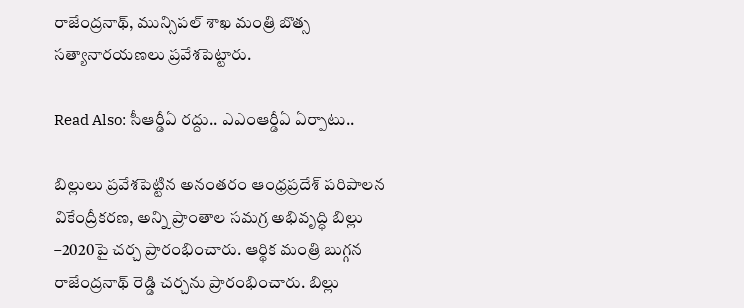రాజేంద్రనాథ్, మున్సిపల్‌ శాఖ మంత్రి బొత్స సత్యానారయణలు ప్రవేశపెట్టారు.

Read Also: సీఆర్డీఏ రద్దు.. ఎఎంఆర్డీఏ ఏర్పాటు..

బిల్లులు ప్రవేశపెట్టిన అనంతరం ఆంధ్రప్రదేశ్‌ పరిపాలన వికేంద్రీకరణ, అన్ని ప్రాంతాల సమగ్ర అభివృద్ధి బిల్లు –2020పై చర్చ ప్రారంభించారు. ఆర్థిక మంత్రి బుగ్గన రాజేంద్రనాథ్‌ రెడ్డి చర్చను ప్రారంభించారు. బిల్లు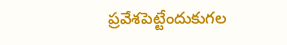ప్రవేశపెట్టేందుకుగల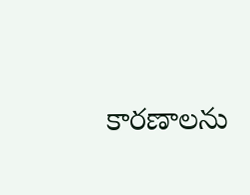కారణాలను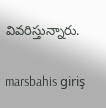వివరిస్తున్నారు.

marsbahis giriş